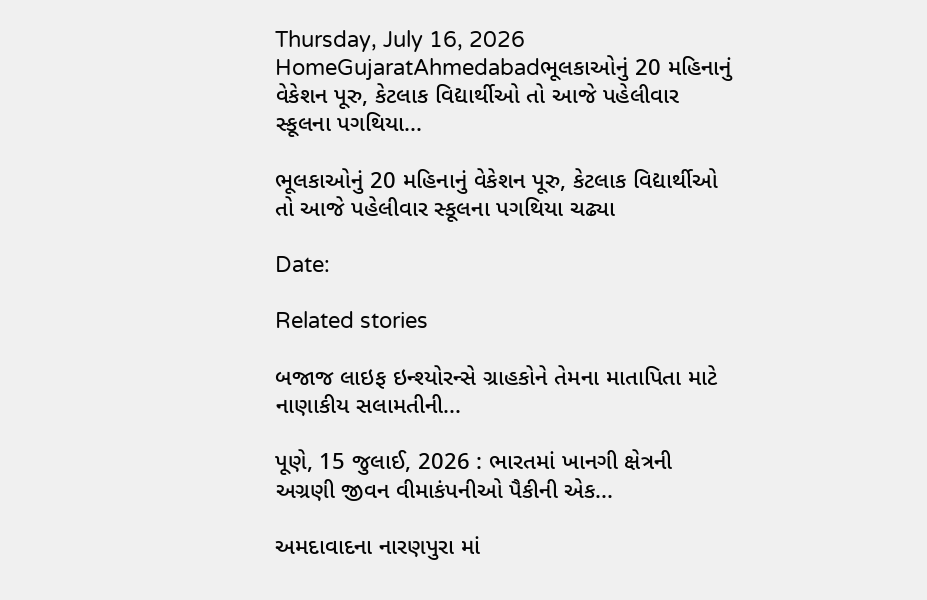Thursday, July 16, 2026
HomeGujaratAhmedabadભૂલકાઓનું 20 મહિનાનું વેકેશન પૂરુ, કેટલાક વિદ્યાર્થીઓ તો આજે પહેલીવાર સ્કૂલના પગથિયા...

ભૂલકાઓનું 20 મહિનાનું વેકેશન પૂરુ, કેટલાક વિદ્યાર્થીઓ તો આજે પહેલીવાર સ્કૂલના પગથિયા ચઢ્યા

Date:

Related stories

બજાજ લાઇફ ઇન્શ્યોરન્સે ગ્રાહકોને તેમના માતાપિતા માટે નાણાકીય સલામતીની...

પૂણે, 15 જુલાઈ, 2026 : ભારતમાં ખાનગી ક્ષેત્રની અગ્રણી જીવન વીમાકંપનીઓ પૈકીની એક...

અમદાવાદના નારણપુરા માં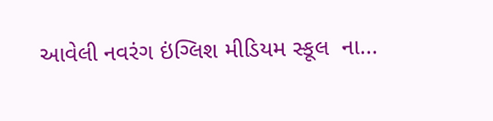આવેલી નવરંગ ઇંગ્લિશ મીડિયમ સ્કૂલ  ના...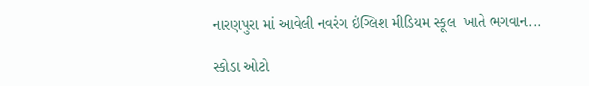નારણપુરા માં આવેલી નવરંગ ઇંગ્લિશ મીડિયમ સ્કૂલ  ખાતે ભગવાન...

સ્કોડા ઓટો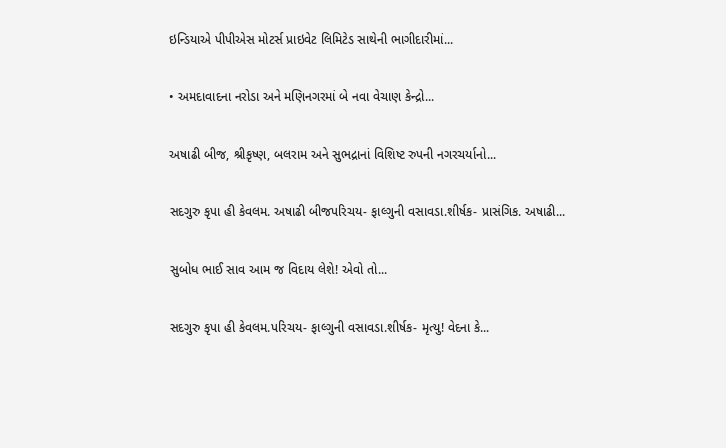ઇન્ડિયાએ પીપીએસ મોટર્સ પ્રાઇવેટ લિમિટેડ સાથેની ભાગીદારીમાં...

• અમદાવાદના નરોડા અને મણિનગરમાં બે નવા વેચાણ કેન્દ્રો...

અષાઢી બીજ, શ્રીકૃષ્ણ, બલરામ અને સુભદ્રાનાં વિશિષ્ટ રુપની નગરચર્યાનો...

સદગુરુ કૃપા હી કેવલમ. અષાઢી બીજપરિચય- ફાલ્ગુની વસાવડા.શીર્ષક- પ્રાસંગિક. અષાઢી...

સુબોધ ભાઈ સાવ આમ જ વિદાય લેશે! એવો તો...

સદગુરુ કૃપા હી કેવલમ.પરિચય- ફાલ્ગુની વસાવડા.શીર્ષક- મૃત્યુ! વેદના કે...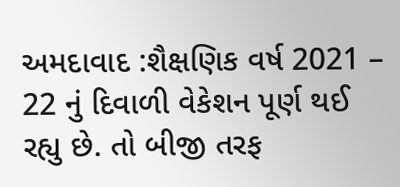અમદાવાદ :શૈક્ષણિક વર્ષ 2021 – 22 નું દિવાળી વેકેશન પૂર્ણ થઈ રહ્યુ છે. તો બીજી તરફ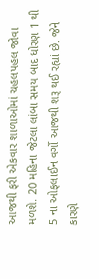આજથી ફરી એકવાર શાળાઓમાં ચહલપહલ જોવા મળશે. 20 મહિના જેટલા લાંબા સમય બાદ ધોરણ 1 થી 5 ના ઓફલાઈન વર્ગો આજથી શરૂ થઈ રહ્યાં છે. જેને કારણે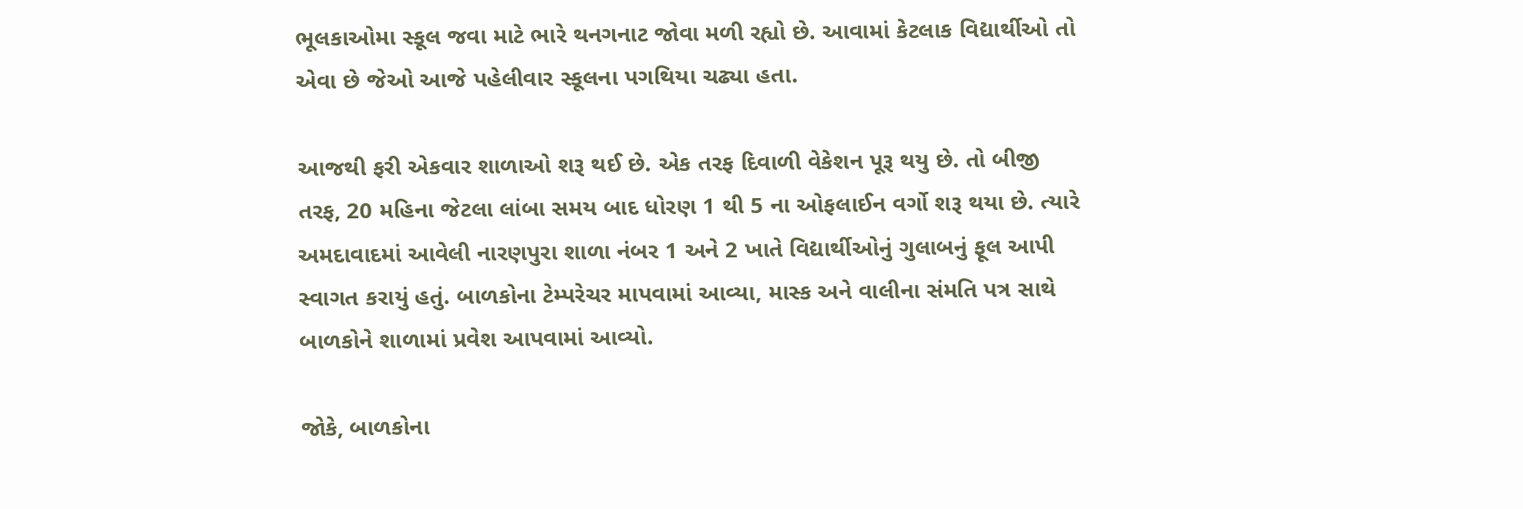ભૂલકાઓમા સ્કૂલ જવા માટે ભારે થનગનાટ જોવા મળી રહ્યો છે. આવામાં કેટલાક વિદ્યાર્થીઓ તો એવા છે જેઓ આજે પહેલીવાર સ્કૂલના પગથિયા ચઢ્યા હતા.

આજથી ફરી એકવાર શાળાઓ શરૂ થઈ છે. એક તરફ દિવાળી વેકેશન પૂરૂ થયુ છે. તો બીજી તરફ, 20 મહિના જેટલા લાંબા સમય બાદ ધોરણ 1 થી 5 ના ઓફલાઈન વર્ગો શરૂ થયા છે. ત્યારે અમદાવાદમાં આવેલી નારણપુરા શાળા નંબર 1 અને 2 ખાતે વિદ્યાર્થીઓનું ગુલાબનું ફૂલ આપી સ્વાગત કરાયું હતું. બાળકોના ટેમ્પરેચર માપવામાં આવ્યા, માસ્ક અને વાલીના સંમતિ પત્ર સાથે બાળકોને શાળામાં પ્રવેશ આપવામાં આવ્યો.

જોકે, બાળકોના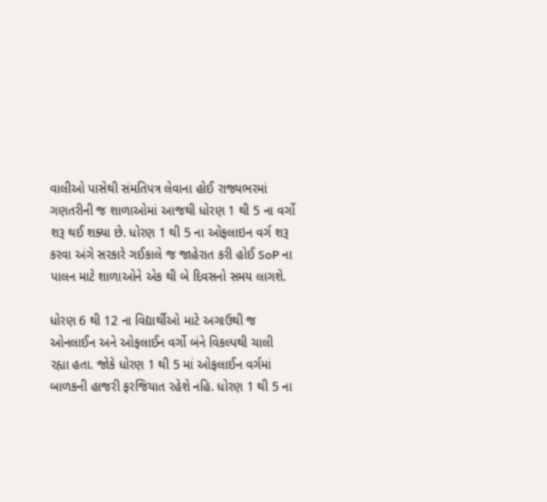વાલીઓ પાસેથી સંમતિપત્ર લેવાના હોઈ રાજ્યભરમાં ગણતરીની જ શાળાઓમાં આજથી ધોરણ 1 થી 5 ના વર્ગો શરૂ થઈ શક્યા છે. ધોરણ 1 થી 5 ના ઓફલાઇન વર્ગ શરૂ કરવા અંગે સરકારે ગઈકાલે જ જાહેરાત કરી હોઈ SoP ના પાલન માટે શાળાઓને એક થી બે દિવસનો સમય લાગશે.

ધોરણ 6 થી 12 ના વિદ્યાર્થીઓ માટે અગાઉથી જ ઓનલાઈન અને ઓફલાઈન વર્ગો બંને વિકલ્પથી ચાલી રહ્યા હતા. જોકે ધોરણ 1 થી 5 માં ઓફલાઈન વર્ગમાં બાળકની હાજરી ફરજિયાત રહેશે નહિ. ધોરણ 1 થી 5 ના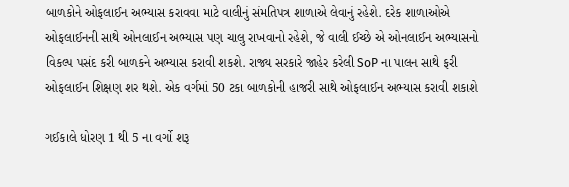બાળકોને ઓફલાઈન અભ્યાસ કરાવવા માટે વાલીનું સંમતિપત્ર શાળાએ લેવાનું રહેશે. દરેક શાળાઓએ ઓફલાઈનની સાથે ઓનલાઈન અભ્યાસ પણ ચાલુ રાખવાનો રહેશે, જે વાલી ઈચ્છે એ ઓનલાઈન અભ્યાસનો વિકલ્પ પસંદ કરી બાળકને અભ્યાસ કરાવી શકશે. રાજ્ય સરકારે જાહેર કરેલી SoP ના પાલન સાથે ફરી ઓફલાઈન શિક્ષણ શર થશે. એક વર્ગમાં 50 ટકા બાળકોની હાજરી સાથે ઓફલાઈન અભ્યાસ કરાવી શકાશે

ગઈકાલે ધોરણ 1 થી 5 ના વર્ગો શરૂ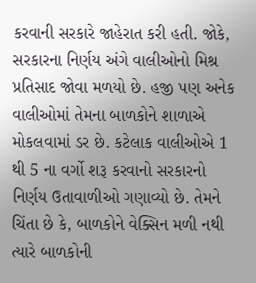કરવાની સરકારે જાહેરાત કરી હતી. જોકે, સરકારના નિર્ણય અંગે વાલીઓનો મિશ્ર પ્રતિસાદ જોવા મળયો છે. હજી પણ અનેક વાલીઓમાં તેમના બાળકોને શાળાએ મોકલવામાં ડર છે. કટેલાક વાલીઓએ 1 થી 5 ના વર્ગો શરૂ કરવાનો સરકારનો નિર્ણય ઉતાવાળીઓ ગણાવ્યો છે. તેમને ચિંતા છે કે, બાળકોને વેક્સિન મળી નથી ત્યારે બાળકોની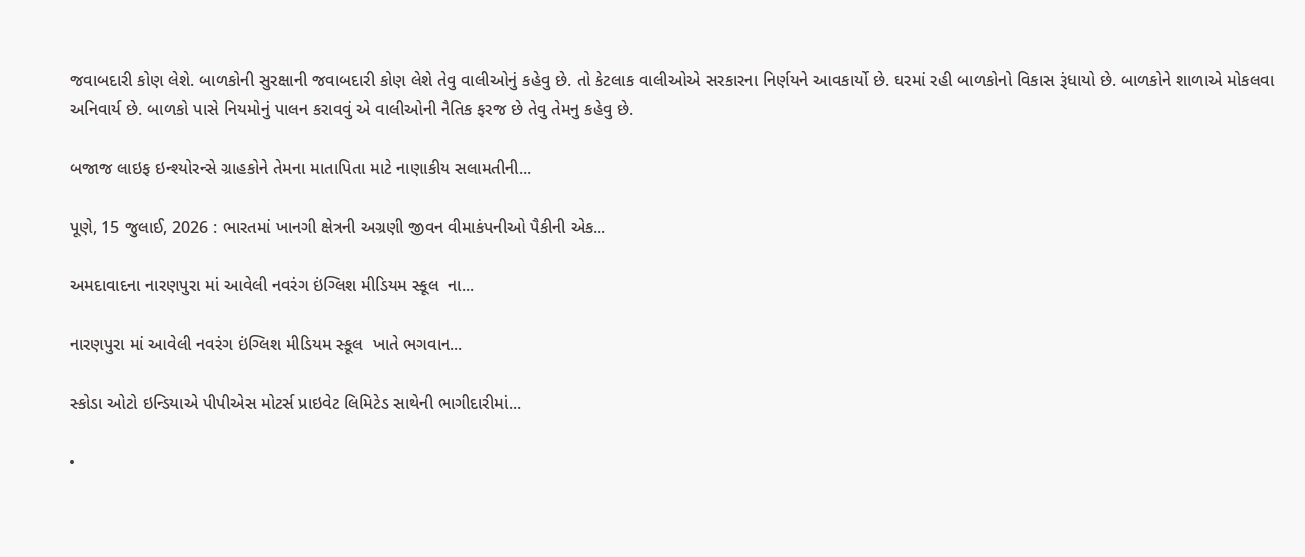જવાબદારી કોણ લેશે. બાળકોની સુરક્ષાની જવાબદારી કોણ લેશે તેવુ વાલીઓનું કહેવુ છે. તો કેટલાક વાલીઓએ સરકારના નિર્ણયને આવકાર્યો છે. ઘરમાં રહી બાળકોનો વિકાસ રૂંધાયો છે. બાળકોને શાળાએ મોકલવા અનિવાર્ય છે. બાળકો પાસે નિયમોનું પાલન કરાવવું એ વાલીઓની નૈતિક ફરજ છે તેવુ તેમનુ કહેવુ છે.

બજાજ લાઇફ ઇન્શ્યોરન્સે ગ્રાહકોને તેમના માતાપિતા માટે નાણાકીય સલામતીની...

પૂણે, 15 જુલાઈ, 2026 : ભારતમાં ખાનગી ક્ષેત્રની અગ્રણી જીવન વીમાકંપનીઓ પૈકીની એક...

અમદાવાદના નારણપુરા માં આવેલી નવરંગ ઇંગ્લિશ મીડિયમ સ્કૂલ  ના...

નારણપુરા માં આવેલી નવરંગ ઇંગ્લિશ મીડિયમ સ્કૂલ  ખાતે ભગવાન...

સ્કોડા ઓટો ઇન્ડિયાએ પીપીએસ મોટર્સ પ્રાઇવેટ લિમિટેડ સાથેની ભાગીદારીમાં...

•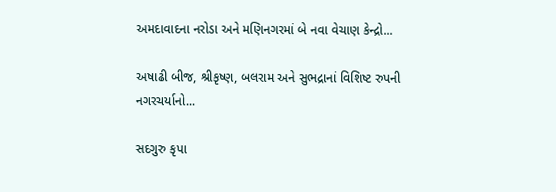અમદાવાદના નરોડા અને મણિનગરમાં બે નવા વેચાણ કેન્દ્રો...

અષાઢી બીજ, શ્રીકૃષ્ણ, બલરામ અને સુભદ્રાનાં વિશિષ્ટ રુપની નગરચર્યાનો...

સદગુરુ કૃપા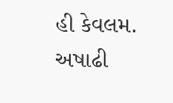હી કેવલમ. અષાઢી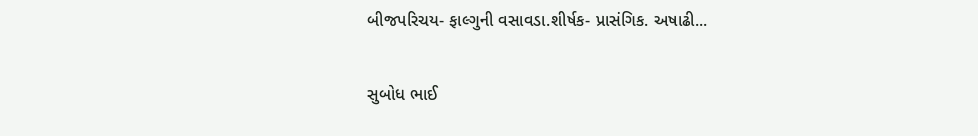બીજપરિચય- ફાલ્ગુની વસાવડા.શીર્ષક- પ્રાસંગિક. અષાઢી...

સુબોધ ભાઈ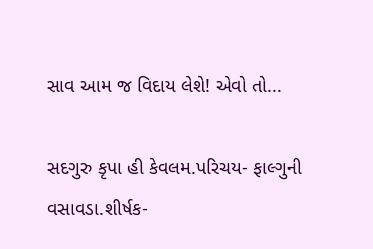સાવ આમ જ વિદાય લેશે! એવો તો...

સદગુરુ કૃપા હી કેવલમ.પરિચય- ફાલ્ગુની વસાવડા.શીર્ષક-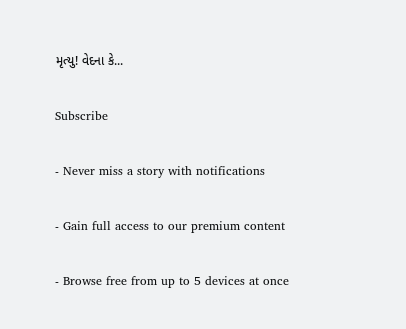મૃત્યુ! વેદના કે...

Subscribe

- Never miss a story with notifications

- Gain full access to our premium content

- Browse free from up to 5 devices at once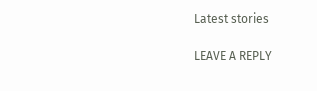Latest stories

LEAVE A REPLY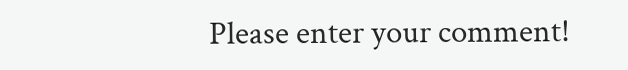Please enter your comment!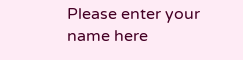Please enter your name here